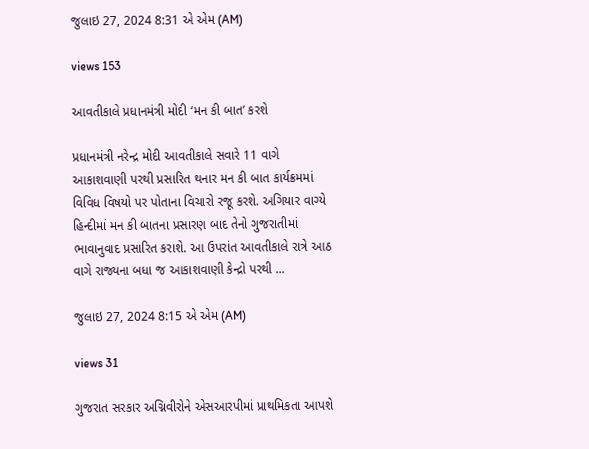જુલાઇ 27, 2024 8:31 એ એમ (AM)

views 153

આવતીકાલે પ્રધાનમંત્રી મોદી ‘મન કી બાત’ કરશે

પ્રધાનમંત્રી નરેન્દ્ર મોદી આવતીકાલે સવારે 11 વાગે આકાશવાણી પરથી પ્રસારિત થનાર મન કી બાત કાર્યક્રમમાં વિવિધ વિષયો પર પોતાના વિચારો રજૂ કરશે. અગિયાર વાગ્યે હિન્દીમાં મન કી બાતના પ્રસારણ બાદ તેનો ગુજરાતીમાં ભાવાનુવાદ પ્રસારિત કરાશે. આ ઉપરાંત આવતીકાલે રાત્રે આઠ વાગે રાજ્યના બધા જ આકાશવાણી કેન્દ્રો પરથી ...

જુલાઇ 27, 2024 8:15 એ એમ (AM)

views 31

ગુજરાત સરકાર અગ્નિવીરોને એસઆરપીમાં પ્રાથમિકતા આપશે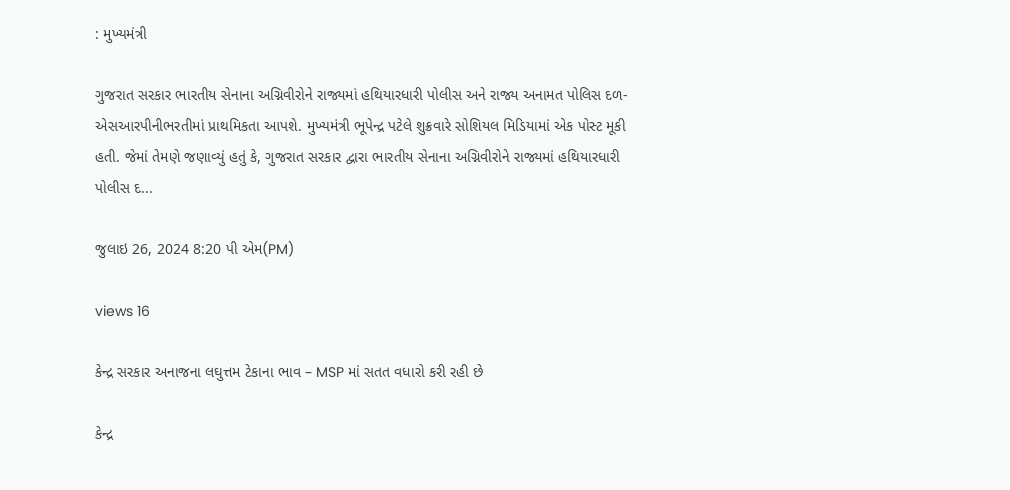: મુખ્યમંત્રી

ગુજરાત સરકાર ભારતીય સેનાના અગ્નિવીરોને રાજ્યમાં હથિયારધારી પોલીસ અને રાજ્ય અનામત પોલિસ દળ-એસઆરપીનીભરતીમાં પ્રાથમિકતા આપશે. મુખ્યમંત્રી ભૂપેન્દ્ર પટેલે શુક્રવારે સોશિયલ મિડિયામાં એક પોસ્ટ મૂકી હતી. જેમાં તેમણે જણાવ્યું હતું કે, ગુજરાત સરકાર દ્વારા ભારતીય સેનાના અગ્નિવીરોને રાજ્યમાં હથિયારધારી પોલીસ દ...

જુલાઇ 26, 2024 8:20 પી એમ(PM)

views 16

કેન્દ્ર સરકાર અનાજના લઘુત્તમ ટેકાના ભાવ – MSP માં સતત વધારો કરી રહી છે

કેન્દ્ર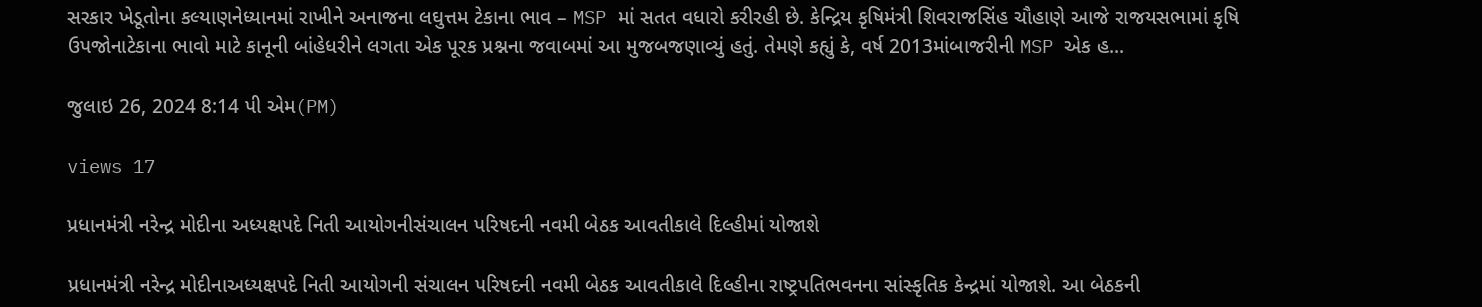સરકાર ખેડૂતોના કલ્યાણનેધ્યાનમાં રાખીને અનાજના લઘુત્તમ ટેકાના ભાવ – MSP માં સતત વધારો કરીરહી છે. કેન્દ્રિય કૃષિમંત્રી શિવરાજસિંહ ચૌહાણે આજે રાજયસભામાં કૃષિ ઉપજોનાટેકાના ભાવો માટે કાનૂની બાંહેધરીને લગતા એક પૂરક પ્રશ્નના જવાબમાં આ મુજબજણાવ્યું હતું. તેમણે કહ્યું કે, વર્ષ 2013માંબાજરીની MSP એક હ...

જુલાઇ 26, 2024 8:14 પી એમ(PM)

views 17

પ્રધાનમંત્રી નરેન્દ્ર મોદીના અધ્યક્ષપદે નિતી આયોગનીસંચાલન પરિષદની નવમી બેઠક આવતીકાલે દિલ્હીમાં યોજાશે

પ્રધાનમંત્રી નરેન્દ્ર મોદીનાઅધ્યક્ષપદે નિતી આયોગની સંચાલન પરિષદની નવમી બેઠક આવતીકાલે દિલ્હીના રાષ્ટ્રપતિભવનના સાંસ્કૃતિક કેન્દ્રમાં યોજાશે. આ બેઠકની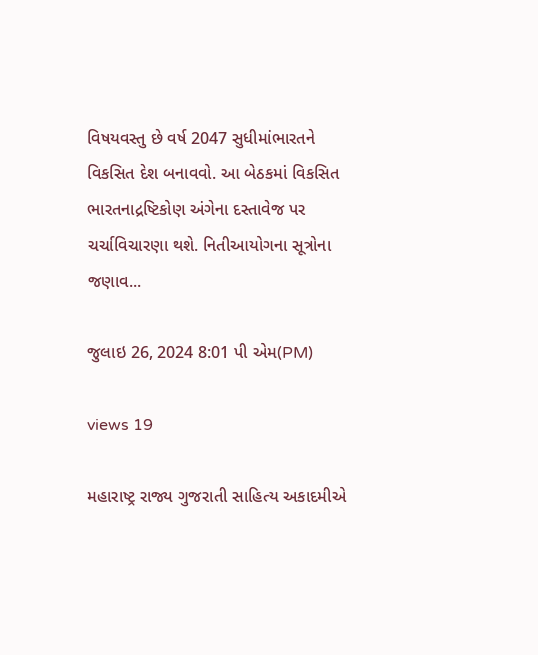વિષયવસ્તુ છે વર્ષ 2047 સુધીમાંભારતને વિકસિત દેશ બનાવવો. આ બેઠકમાં વિકસિત ભારતનાદ્રષ્ટિકોણ અંગેના દસ્તાવેજ પર ચર્ચાવિચારણા થશે. નિતીઆયોગના સૂત્રોના જણાવ...

જુલાઇ 26, 2024 8:01 પી એમ(PM)

views 19

મહારાષ્ટ્ર રાજ્ય ગુજરાતી સાહિત્ય અકાદમીએ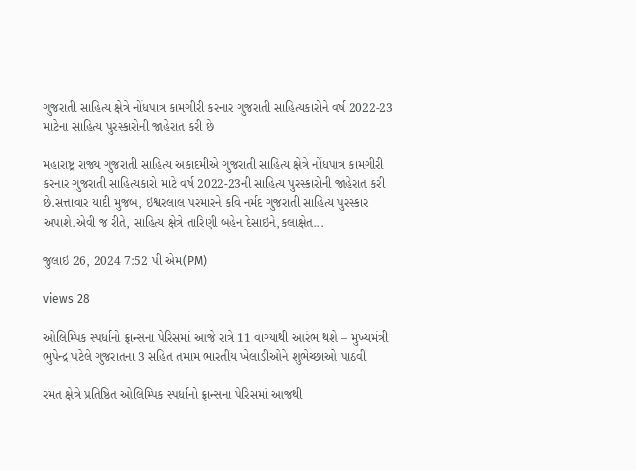ગુજરાતી સાહિત્ય ક્ષેત્રે નોંધપાત્ર કામગીરી કરનાર ગુજરાતી સાહિત્યકારોને વર્ષ 2022-23 માટેના સાહિત્ય પુરસ્કારોની જાહેરાત કરી છે

મહારાષ્ટ્ર રાજ્ય ગુજરાતી સાહિત્ય અકાદમીએ ગુજરાતી સાહિત્ય ક્ષેત્રે નોંધપાત્ર કામગીરી કરનાર ગુજરાતી સાહિત્યકારો માટે વર્ષ 2022-23ની સાહિત્ય પુરસ્કારોની જાહેરાત કરી છે.સત્તાવાર યાદી મુજબ, ઇશ્વરલાલ પરમારને કવિ નર્મદ ગુજરાતી સાહિત્ય પુરસ્કાર અપાશે.એવી જ રીતે, સાહિત્ય ક્ષેત્રે તારિણી બહેન દેસાઇને,કલાક્ષેત...

જુલાઇ 26, 2024 7:52 પી એમ(PM)

views 28

ઓલિમ્પિક સ્પર્ધાનો ફ્રાન્સના પેરિસમાં આજે રાત્રે 11 વાગ્યાથી આરંભ થશે – મુખ્યમંત્રી ભુપેન્દ્ર પટેલે ગુજરાતના 3 સહિત તમામ ભારતીય ખેલાડીઓને શુભેચ્છાઓ પાઠવી

રમત ક્ષેત્રે પ્રતિષ્ઠિત ઓલિમ્પિક સ્પર્ધાનો ફ્રાન્સના પેરિસમાં આજથી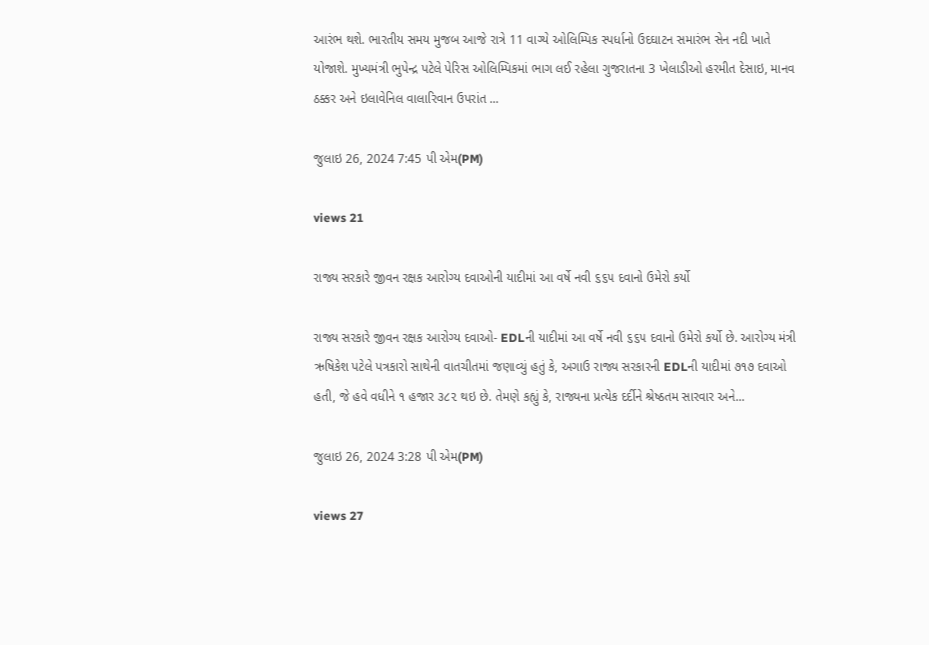આરંભ થશે. ભારતીય સમય મુજબ આજે રાત્રે 11 વાગ્યે ઓલિમ્પિક સ્પર્ધાનો ઉદઘાટન સમારંભ સેન નદી ખાતે યોજાશે. મુખ્યમંત્રી ભુપેન્દ્ર પટેલે પેરિસ ઓલિમ્પિકમાં ભાગ લઈ રહેલા ગુજરાતના 3 ખેલાડીઓ હરમીત દેસાઇ, માનવ ઠક્કર અને ઇલાવેનિલ વાલારિવાન ઉપરાંત ...

જુલાઇ 26, 2024 7:45 પી એમ(PM)

views 21

રાજ્ય સરકારે જીવન રક્ષક આરોગ્ય દવાઓની યાદીમાં આ વર્ષે નવી ૬૬૫ દવાનો ઉમેરો કર્યો

રાજ્ય સરકારે જીવન રક્ષક આરોગ્ય દવાઓ- EDLની યાદીમાં આ વર્ષે નવી ૬૬૫ દવાનો ઉમેરો કર્યો છે. આરોગ્ય મંત્રી ઋષિકેશ પટેલે પત્રકારો સાથેની વાતચીતમાં જણાવ્યું હતું કે, અગાઉ રાજ્ય સરકારની EDLની યાદીમાં ૭૧૭ દવાઓ હતી, જે હવે વધીને ૧ હજાર ૩૮૨ થઇ છે. તેમણે કહ્યું કે, રાજ્યના પ્રત્યેક દર્દીને શ્રેષ્ઠતમ સારવાર અને...

જુલાઇ 26, 2024 3:28 પી એમ(PM)

views 27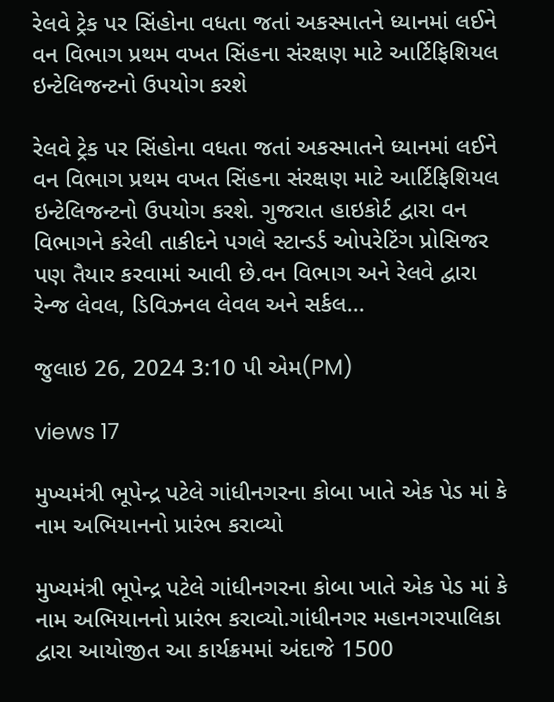રેલવે ટ્રેક પર સિંહોના વધતા જતાં અકસ્માતને ધ્યાનમાં લઈને વન વિભાગ પ્રથમ વખત સિંહના સંરક્ષણ માટે આર્ટિફિશિયલ ઇન્ટેલિજન્ટનો ઉપયોગ કરશે

રેલવે ટ્રેક પર સિંહોના વધતા જતાં અકસ્માતને ધ્યાનમાં લઈને વન વિભાગ પ્રથમ વખત સિંહના સંરક્ષણ માટે આર્ટિફિશિયલ ઇન્ટેલિજન્ટનો ઉપયોગ કરશે. ગુજરાત હાઇકોર્ટ દ્વારા વન વિભાગને કરેલી તાકીદને પગલે સ્ટાન્ડર્ડ ઓપરેટિંગ પ્રોસિજર પણ તૈયાર કરવામાં આવી છે.વન વિભાગ અને રેલવે દ્વારા રેન્જ લેવલ, ડિવિઝનલ લેવલ અને સર્કલ...

જુલાઇ 26, 2024 3:10 પી એમ(PM)

views 17

મુખ્યમંત્રી ભૂપેન્દ્ર પટેલે ગાંધીનગરના કોબા ખાતે એક પેડ માં કે નામ અભિયાનનો પ્રારંભ કરાવ્યો

મુખ્યમંત્રી ભૂપેન્દ્ર પટેલે ગાંધીનગરના કોબા ખાતે એક પેડ માં કે નામ અભિયાનનો પ્રારંભ કરાવ્યો.ગાંધીનગર મહાનગરપાલિકા દ્વારા આયોજીત આ કાર્યક્રમમાં અંદાજે 1500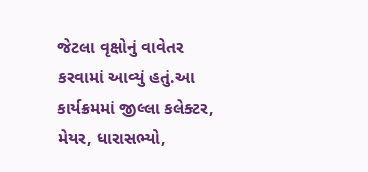જેટલા વૃક્ષોનું વાવેતર કરવામાં આવ્યું હતું.આ કાર્યક્રમમાં જીલ્લા કલેક્ટર, મેયર, ધારાસભ્યો,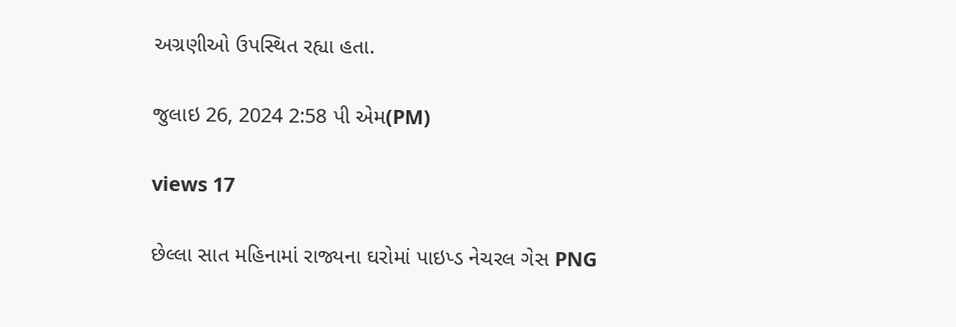અગ્રણીઓ ઉપસ્થિત રહ્યા હતા.

જુલાઇ 26, 2024 2:58 પી એમ(PM)

views 17

છેલ્લા સાત મહિનામાં રાજ્યના ઘરોમાં પાઇપ્ડ નેચરલ ગેસ PNG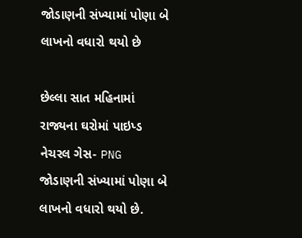જોડાણની સંખ્યામાં પોણા બે લાખનો વધારો થયો છે

છેલ્લા સાત મહિનામાં રાજ્યના ઘરોમાં પાઇપ્ડ નેચરલ ગેસ- PNG જોડાણની સંખ્યામાં પોણા બે લાખનો વધારો થયો છે.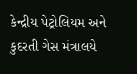કેન્દ્રીય પેટ્રોલિયમ અને કુદરતી ગેસ મંત્રાલયે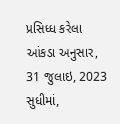પ્રસિધ્ધ કરેલા આંકડા અનુસાર, 31 જુલાઇ, 2023 સુધીમાં,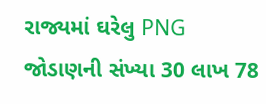રાજ્યમાં ઘરેલુ PNG જોડાણની સંખ્યા 30 લાખ 78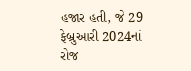હજાર હતી, જે 29 ફેબ્રુઆરી 2024નાં રોજ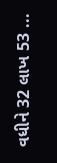વધીને 32 લાખ 53 ...